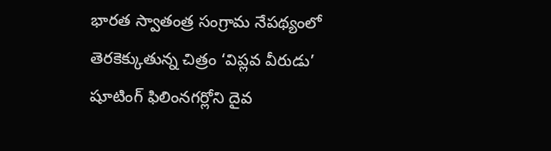భారత స్వాతంత్ర సంగ్రామ నేపథ్యంలో తెరకెక్కుతున్న చిత్రం ‘విప్లవ వీరుడు’ షూటింగ్ ఫిలింనగర్లోని దైవ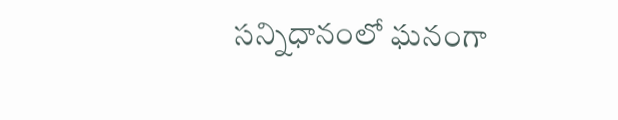సన్నిధానంలో ఘనంగా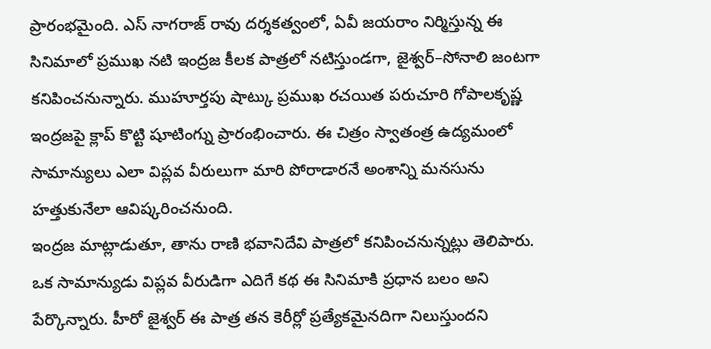ప్రారంభమైంది. ఎస్ నాగరాజ్ రావు దర్శకత్వంలో, ఏవీ జయరాం నిర్మిస్తున్న ఈ సినిమాలో ప్రముఖ నటి ఇంద్రజ కీలక పాత్రలో నటిస్తుండగా, జైశ్వర్–సోనాలి జంటగా కనిపించనున్నారు. ముహూర్తపు షాట్కు ప్రముఖ రచయిత పరుచూరి గోపాలకృష్ణ ఇంద్రజపై క్లాప్ కొట్టి షూటింగ్ను ప్రారంభించారు. ఈ చిత్రం స్వాతంత్ర ఉద్యమంలో సామాన్యులు ఎలా విప్లవ వీరులుగా మారి పోరాడారనే అంశాన్ని మనసును హత్తుకునేలా ఆవిష్కరించనుంది.
ఇంద్రజ మాట్లాడుతూ, తాను రాణి భవానిదేవి పాత్రలో కనిపించనున్నట్లు తెలిపారు. ఒక సామాన్యుడు విప్లవ వీరుడిగా ఎదిగే కథ ఈ సినిమాకి ప్రధాన బలం అని పేర్కొన్నారు. హీరో జైశ్వర్ ఈ పాత్ర తన కెరీర్లో ప్రత్యేకమైనదిగా నిలుస్తుందని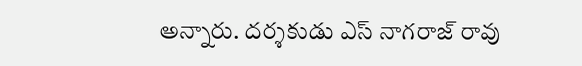అన్నారు. దర్శకుడు ఎస్ నాగరాజ్ రావు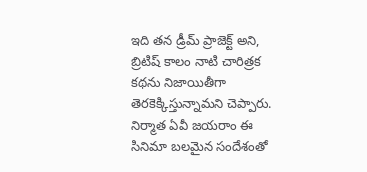ఇది తన డ్రీమ్ ప్రాజెక్ట్ అని, బ్రిటిష్ కాలం నాటి చారిత్రక కథను నిజాయితీగా తెరకెక్కిస్తున్నామని చెప్పారు. నిర్మాత ఏవీ జయరాం ఈ సినిమా బలమైన సందేశంతో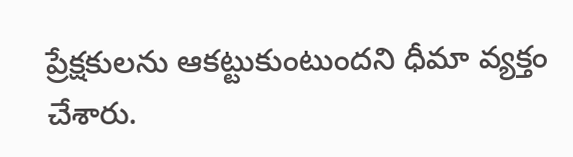ప్రేక్షకులను ఆకట్టుకుంటుందని ధీమా వ్యక్తం చేశారు.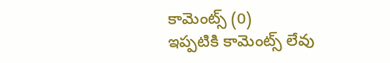కామెంట్స్ (0)
ఇప్పటికి కామెంట్స్ లేవు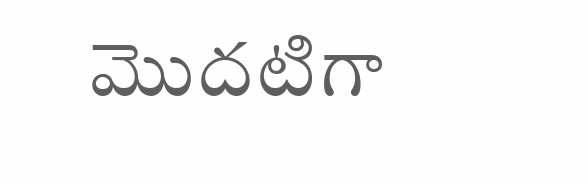మొదటిగా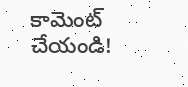కామెంట్ చేయండి!